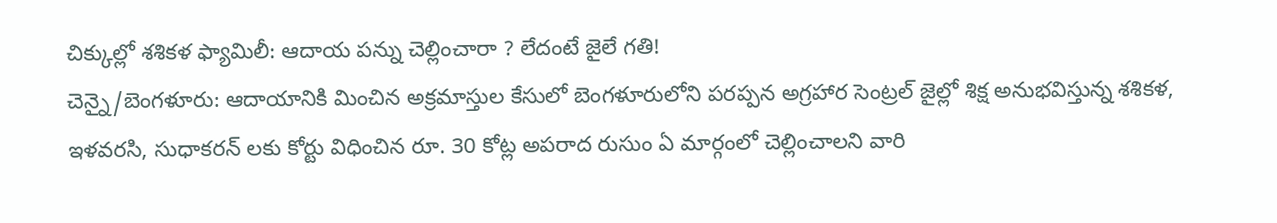చిక్కుల్లో శశికళ ఫ్యామిలీ: ఆదాయ పన్ను చెల్లించారా ? లేదంటే జైలే గతి!
చెన్నై/బెంగళూరు: ఆదాయానికి మించిన అక్రమాస్తుల కేసులో బెంగళూరులోని పరప్పన అగ్రహార సెంట్రల్ జైల్లో శిక్ష అనుభవిస్తున్న శశికళ, ఇళవరసి, సుధాకరన్ లకు కోర్టు విధించిన రూ. 30 కోట్ల అపరాద రుసుం ఏ మార్గంలో చెల్లించాలని వారి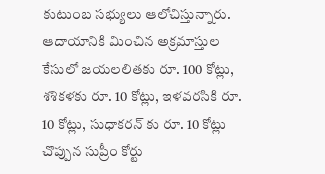కుటుంబ సభ్యులు ఆలోచిస్తున్నారు.
ఆదాయానికి మించిన అక్రమాస్తుల కేసులో జయలలితకు రూ. 100 కోట్లు, శశికళకు రూ. 10 కోట్లు, ఇళవరసికి రూ. 10 కోట్లు, సుధాకరన్ కు రూ. 10 కోట్లు చొప్పున సుప్రీం కోర్టు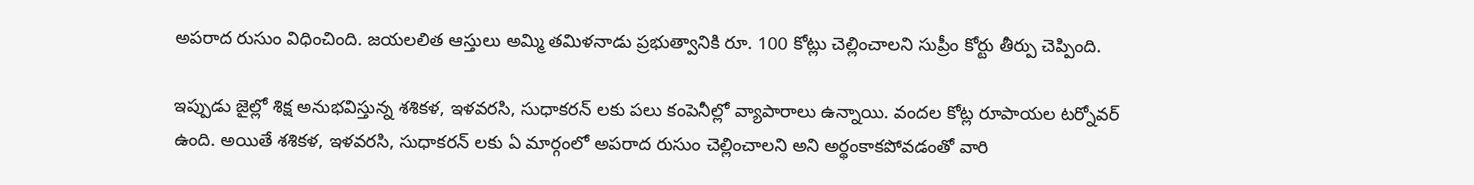అపరాద రుసుం విధించింది. జయలలిత ఆస్తులు అమ్మి తమిళనాడు ప్రభుత్వానికి రూ. 100 కోట్లు చెల్లించాలని సుప్రీం కోర్టు తీర్పు చెప్పింది.

ఇప్పుడు జైల్లో శిక్ష అనుభవిస్తున్న శశికళ, ఇళవరసి, సుధాకరన్ లకు పలు కంపెనీల్లో వ్యాపారాలు ఉన్నాయి. వందల కోట్ల రూపాయల టర్నోవర్ ఉంది. అయితే శశికళ, ఇళవరసి, సుధాకరన్ లకు ఏ మార్గంలో అపరాద రుసుం చెల్లించాలని అని అర్థంకాకపోవడంతో వారి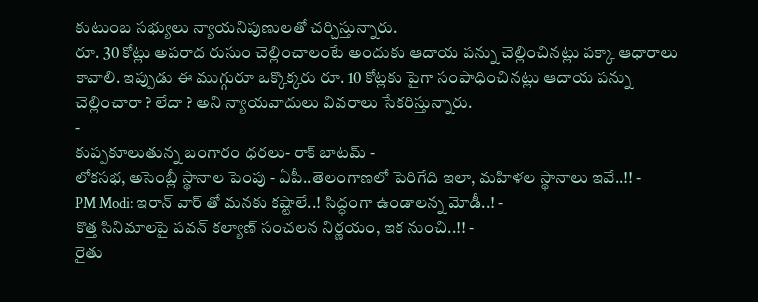కుటుంబ సభ్యులు న్యాయనిపుణులతో చర్చిస్తున్నారు.
రూ. 30 కోట్లు అపరాద రుసుం చెల్లించాలంటే అందుకు ఆదాయ పన్ను చెల్లించినట్లు పక్కా ఆధారాలు కావాలి. ఇప్పుడు ఈ ముగ్గురూ ఒక్కొక్కరు రూ. 10 కోట్లకు పైగా సంపాధించినట్లు ఆదాయ పన్ను చెల్లించారా ? లేదా ? అని న్యాయవాదులు వివరాలు సేకరిస్తున్నారు.
-
కుప్పకూలుతున్న బంగారం ధరలు- రాక్ బాటమ్ -
లోకసభ, అసెంబ్లీ స్థానాల పెంపు - ఏపీ..తెలంగాణలో పెరిగేది ఇలా, మహిళల స్థానాలు ఇవే..!! -
PM Modi: ఇరాన్ వార్ తో మనకు కష్టాలే..! సిద్ధంగా ఉండాలన్న మోడీ..! -
కొత్త సినిమాలపై పవన్ కల్యాణ్ సంచలన నిర్ణయం, ఇక నుంచి..!! -
రైతు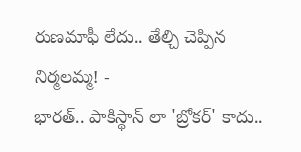రుణమాఫీ లేదు.. తేల్చి చెప్పిన నిర్మలమ్మ! -
భారత్.. పాకిస్థాన్ లా 'బ్రోకర్' కాదు..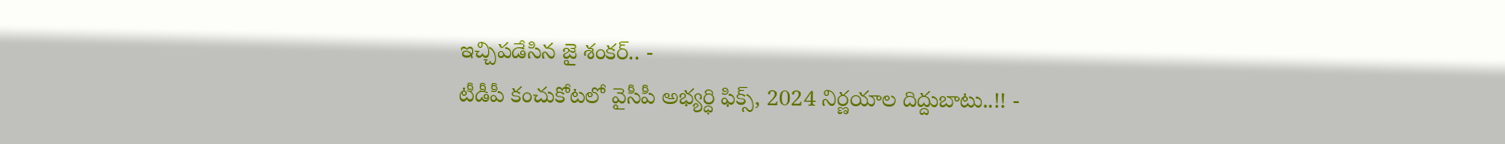ఇచ్చిపడేసిన జై శంకర్.. -
టీడీపీ కంచుకోటలో వైసీపీ అభ్యర్ధి ఫిక్స్, 2024 నిర్ణయాల దిద్దుబాటు..!! -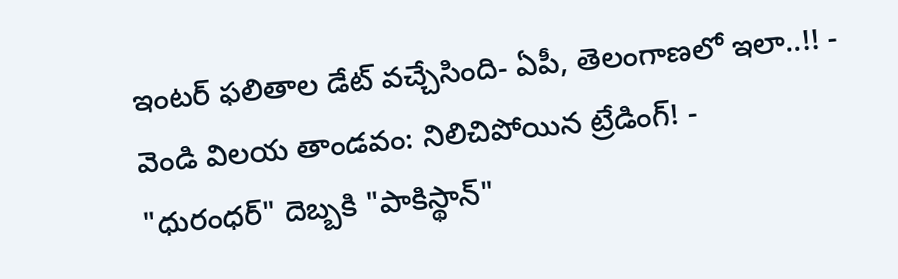ఇంటర్ ఫలితాల డేట్ వచ్చేసింది- ఏపీ, తెలంగాణలో ఇలా..!! -
వెండి విలయ తాండవం: నిలిచిపోయిన ట్రేడింగ్! -
"ధురంధర్" దెబ్బకి "పాకిస్థాన్"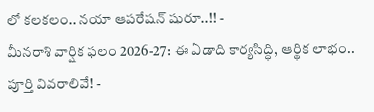లో కలకలం.. నయా ఆపరేషన్ షురూ..!! -
మీనరాశి వార్షిక ఫలం 2026-27: ఈ ఏడాది కార్యసిద్ధి, ఆర్థిక లాభం.. పూర్తి వివరాలివే! -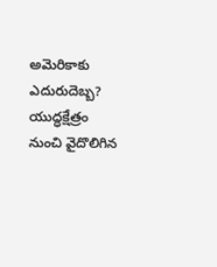అమెరికాకు ఎదురుదెబ్బ? యుద్ధక్షేత్రం నుంచి వైదొలిగిన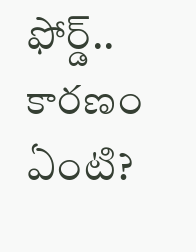ఫోర్డ్.. కారణం ఏంటి?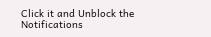Click it and Unblock the Notifications